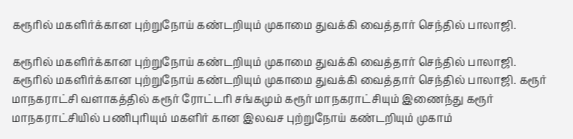கரூரில் மகளிர்க்கான புற்றுநோய் கண்டறியும் முகாமை துவக்கி வைத்தார் செந்தில் பாலாஜி.

கரூரில் மகளிர்க்கான புற்றுநோய் கண்டறியும் முகாமை துவக்கி வைத்தார் செந்தில் பாலாஜி.
கரூரில் மகளிர்க்கான புற்றுநோய் கண்டறியும் முகாமை துவக்கி வைத்தார் செந்தில் பாலாஜி. கரூர் மாநகராட்சி வளாகத்தில் கரூர் ரோட்டரி சங்கமும் கரூர் மாநகராட்சியும் இணைந்து கரூர் மாநகராட்சியில் பணிபுரியும் மகளிர் கான இலவச புற்றுநோய் கண்டறியும் முகாம்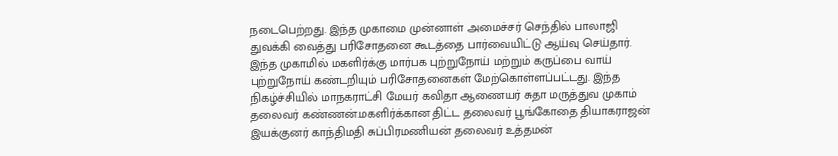நடைபெற்றது. இந்த முகாமை முன்னாள் அமைச்சர் செந்தில் பாலாஜி துவக்கி வைத்து பரிசோதனை கூடத்தை பார்வையிட்டு ஆய்வு செய்தார். இந்த முகாமில் மகளிர்க்கு மார்பக புற்றுநோய் மற்றும் கருப்பை வாய் புற்றுநோய் கண்டறியும் பரிசோதனைகள் மேற்கொள்ளப்பட்டது. இந்த நிகழ்ச்சியில் மாநகராட்சி மேயர் கவிதா ஆணையர் சுதா மருத்துவ முகாம் தலைவர் கண்ணன்.மகளிர்க்கான திட்ட தலைவர் பூங்கோதை தியாகராஜன் இயக்குனர் காந்திமதி சுப்பிரமணியன் தலைவர் உத்தமன்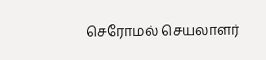செரோமல் செயலாளர்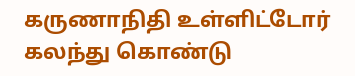கருணாநிதி உள்ளிட்டோர் கலந்து கொண்டு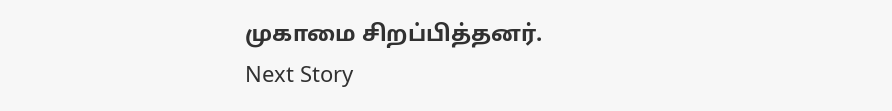முகாமை சிறப்பித்தனர்.
Next Story